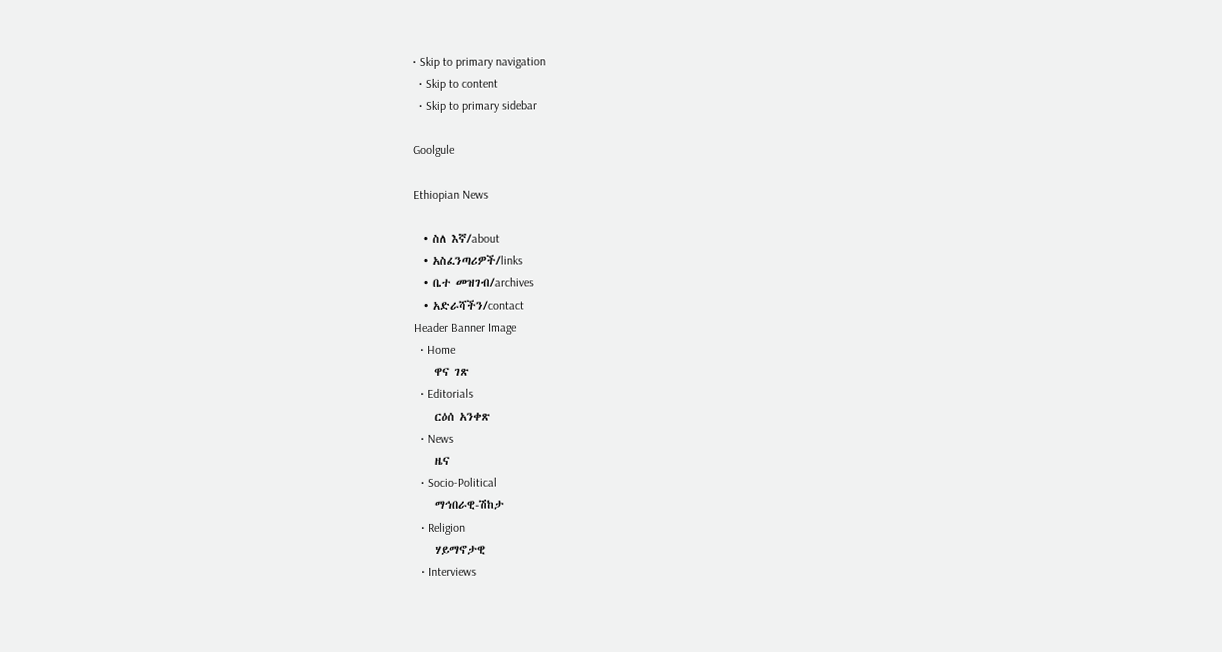• Skip to primary navigation
  • Skip to content
  • Skip to primary sidebar

Goolgule

Ethiopian News

  • ስለ እኛ/about
  • አስፈንጣሪዎች/links
  • ቤተ መዝገብ/archives
  • አድራሻችን/contact
Header Banner Image
  • Home
    ዋና ገጽ
  • Editorials
    ርዕሰ አንቀጽ
  • News
    ዜና
  • Socio-Political
    ማኅበራዊ-ሽከታ
  • Religion
    ሃይማኖታዊ
  • Interviews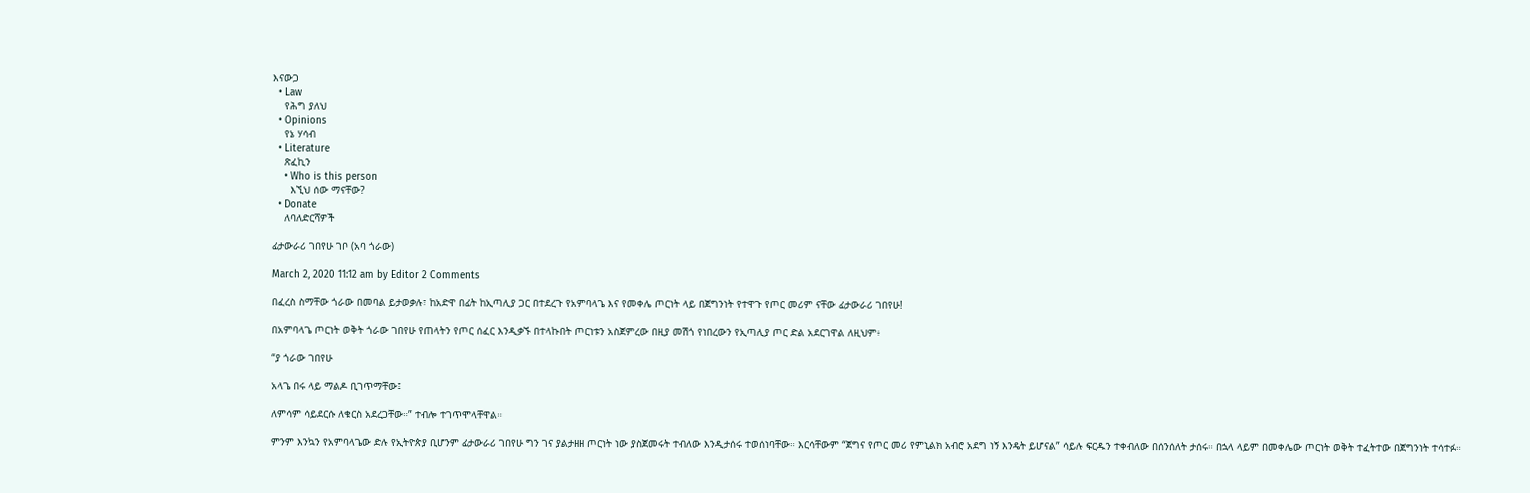እናውጋ
  • Law
    የሕግ ያለህ
  • Opinions
    የኔ ሃሳብ
  • Literature
    ጽፈኪን
    • Who is this person
      እኚህ ሰው ማናቸው?
  • Donate
    ለባለድርሻዎች

ፊታውራሪ ገበየሁ ገቦ (አባ ጎራው)

March 2, 2020 11:12 am by Editor 2 Comments

በፈረስ ስማቸው ጎራው በመባል ይታወቃሉ፣ ከአድዋ በፊት ከኢጣሊያ ጋር በተደረጉ የአምባላጌ እና የመቀሌ ጦርነት ላይ በጀግንነት የተዋጉ የጦር መሪም ናቸው ፊታውራሪ ገበየሁ!

በአምባላጌ ጦርነት ወቅት ጎራው ገበየሁ የጠላትን የጦር ሰፈር እንዲቃኙ በተላኩበት ጦርነቱን አስጀምረው በዚያ መሽጎ የነበረውን የኢጣሊያ ጦር ድል አደርገዋል ለዚህም፥

“ያ ጎራው ገበየሁ

አላጌ በሩ ላይ ማልዶ ቢገጥማቸው፤

ለምሳም ሳይደርሱ ለቁርስ አደረጋቸው።” ተብሎ ተገጥሞላቸዋል።

ምንም እንኳን የአምባላጌው ድሉ የኢትዮጵያ ቢሆንም ፊታውራሪ ገበየሁ ግን ገና ያልታዘዘ ጦርነት ነው ያስጀመሩት ተብለው እንዲታሰሩ ተወሰነባቸው። እርሳቸውም “ጀግና የጦር መሪ የምኒልክ አብሮ አደግ ነኝ እንዴት ይሆናል” ሳይሉ ፍርዱን ተቀብለው በሰንሰለት ታሰሩ። በኋላ ላይም በመቀሌው ጦርነት ወቅት ተፈትተው በጀግንነት ተሳተፉ።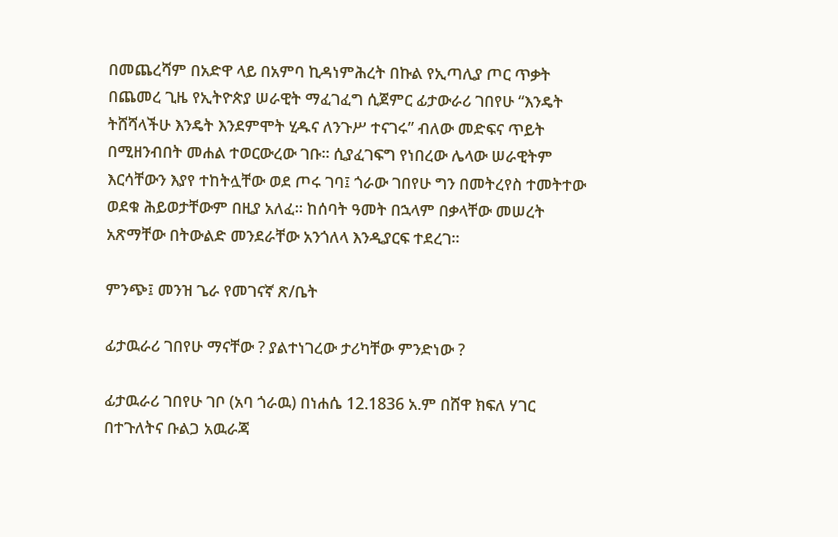በመጨረሻም በአድዋ ላይ በአምባ ኪዳነምሕረት በኩል የኢጣሊያ ጦር ጥቃት በጨመረ ጊዜ የኢትዮጵያ ሠራዊት ማፈገፈግ ሲጀምር ፊታውራሪ ገበየሁ “እንዴት ትሸሻላችሁ እንዴት እንደምሞት ሂዱና ለንጉሥ ተናገሩ” ብለው መድፍና ጥይት በሚዘንብበት መሐል ተወርውረው ገቡ። ሲያፈገፍግ የነበረው ሌላው ሠራዊትም እርሳቸውን እያየ ተከትሏቸው ወደ ጦሩ ገባ፤ ጎራው ገበየሁ ግን በመትረየስ ተመትተው ወደቁ ሕይወታቸውም በዚያ አለፈ። ከሰባት ዓመት በኋላም በቃላቸው መሠረት አጽማቸው በትውልድ መንደራቸው አንጎለላ እንዲያርፍ ተደረገ።

ምንጭ፤ መንዝ ጌራ የመገናኛ ጽ/ቤት

ፊታዉራሪ ገበየሁ ማናቸው ? ያልተነገረው ታሪካቸው ምንድነው ?

ፊታዉራሪ ገበየሁ ገቦ (አባ ጎራዉ) በነሐሴ 12.1836 አ.ም በሸዋ ክፍለ ሃገር በተጉለትና ቡልጋ አዉራጃ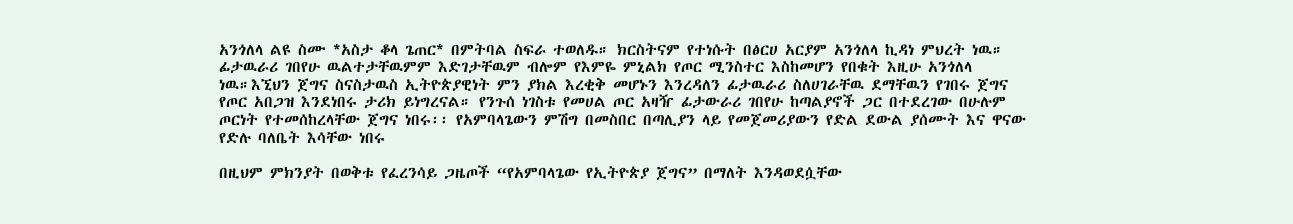አንጎለላ ልዩ ስሙ *አስታ ቆላ ጌጠር* በምትባል ስፍራ ተወለዱ። ክርስትናም የተነሱት በፅርሀ አርያም አንጎለላ ኪዳነ ምህረት ነዉ። ፊታዉራሪ ገበየሁ ዉልተታቸዉምም እድገታቸዉም ብሎም የእምዬ ምኒልክ የጦር ሚንስተር እስከመሆን የበቁት እዚሁ አንጎለላ ነዉ።እኚህን ጀግና ስናስታዉስ ኢትዮጵያዊነት ምን ያክል እረቂቅ መሆኑን እንረዳለን ፊታዉራሪ ስለሀገራቸዉ ደማቸዉን የገበሩ ጀግና የጦር አበጋዝ እንደነበሩ ታሪክ ይነግረናል። የንጉሰ ነገስቱ የመሀል ጦር አዛዥ ፊታውራሪ ገበየሁ ከጣልያኖች ጋር በተደረገው በሁሉም ጦርነት የተመሰከረላቸው ጀግና ነበሩ፡፡ የአምባላጌውን ምሽግ በመስበር በጣሊያን ላይ የመጀመሪያውን የድል ደውል ያሰሙት እና ዋናው የድሉ ባለቤት እሳቸው ነበሩ

በዚህም ምክንያት በወቅቱ የፈረንሳይ ጋዜጦች “የአምባላጌው የኢትዮጵያ ጀግና” በማለት እንዳወደሷቸው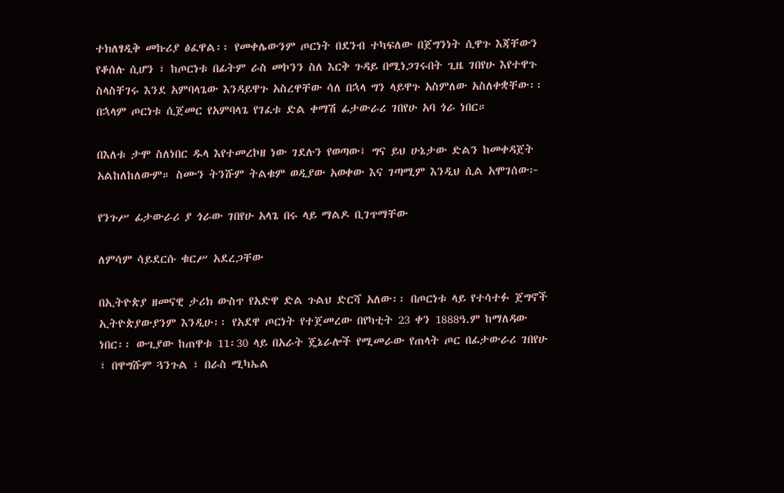ተክለፃዲቅ መኩሪያ ፅፈዋል፡፡ የመቀሌውንም ጦርነት በደንብ ተካፍለው በጀግንነት ሲዋጉ እጃቸውን የቆሰሉ ሲሆን ፣ ከጦርነቱ በፊትም ራስ መኮንን ስለ እርቅ ጉዳይ በሚነጋገሩበት ጊዜ ገበየሁ እየተዋጉ ስላስቸገሩ እንደ አምባላጌው እንዳይዋጉ አስረዋቸው ሳለ በኋላ ግን ላይዋጉ አስምለው አስለቀቋቸው፡፡ በኋላም ጦርነቱ ሲጀመር የአምባላጌ የገፈቱ ድል ቀማሽ ፊታውራሪ ገበየሁ አባ ጎራ ነበር።

በእለቱ ታሞ ስለነበር ዱላ እየተመረኮዘ ነው ገደሉን የወጣው፤ ግና ይህ ሁኔታው ድልን ከመቀዳጀት አልከለከለውም። ስሙን ትንሹም ትልቁም ወዲያው አወቀው እና ገጣሚም እንዲህ ሲል አሞገሰው፦

የንጉሥ ፊታውራሪ ያ ጎራው ገበየሁ አላጌ በሩ ላይ ማልዶ ቢገጥማቸው

ለምሳም ሳይደርሱ ቁርሥ አደረጋቸው

በኢትዮጵያ ዘመናዊ ታሪክ ውስጥ የአድዋ ድል ጉልህ ድርሻ አለው፡፡ በጦርነቱ ላይ የተሳተፉ ጀግኖች ኢትዮጵያውያንም እንዲሁ፡፡ የአደዋ ጦርነት የተጀመረው በየካቲት 23 ቀን 1888ዓ.ም ከማለዳው ነበር፡፡ ውጊያው ከጠዋቱ 11፡30 ላይ በአራት ጄኔራሎች የሚመራው የጠላት ጦር በፊታውራሪ ገበየሁ ፣ በዋግሹም ጓንጉል ፣ በራስ ሚካኤል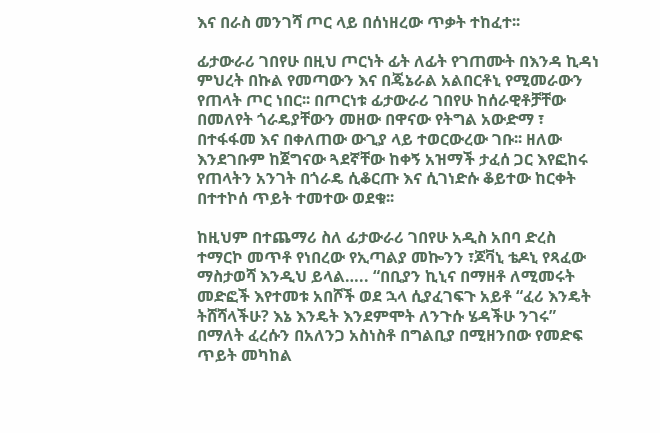እና በራስ መንገሻ ጦር ላይ በሰነዘረው ጥቃት ተከፈተ፡፡

ፊታውራሪ ገበየሁ በዚህ ጦርነት ፊት ለፊት የገጠሙት በእንዳ ኪዳነ ምህረት በኩል የመጣውን እና በጄኔራል አልበርቶኒ የሚመራውን የጠላት ጦር ነበር፡፡ በጦርነቱ ፊታውራሪ ገበየሁ ከሰራዊቶቻቸው በመለየት ጎራዴያቸውን መዘው በዋናው የትግል አውድማ ፣ በተፋፋመ እና በቀለጠው ውጊያ ላይ ተወርውረው ገቡ፡፡ ዘለው እንደገቡም ከጀግናው ጓደኛቸው ከቀኝ አዝማች ታፈሰ ጋር እየፎከሩ የጠላትን አንገት በጎራዴ ሲቆርጡ እና ሲገነድሱ ቆይተው ከርቀት በተተኮሰ ጥይት ተመተው ወደቁ፡፡

ከዚህም በተጨማሪ ስለ ፊታውራሪ ገበየሁ አዲስ አበባ ድረስ ተማርኮ መጥቶ የነበረው የኢጣልያ መኰንን ፣ጆቫኒ ቴዶኒ የጻፈው ማስታወሻ እንዲህ ይላል….. “በቢያን ኪኒና በማዘቶ ለሚመሩት መድፎች እየተመቱ አበሾች ወደ ኋላ ሲያፈገፍጉ አይቶ “ፈሪ እንዴት ትሸሻላችሁ? እኔ እንዴት እንደምሞት ለንጉሱ ሄዳችሁ ንገሩ” በማለት ፈረሱን በአለንጋ አስነስቶ በግልቢያ በሚዘንበው የመድፍ ጥይት መካከል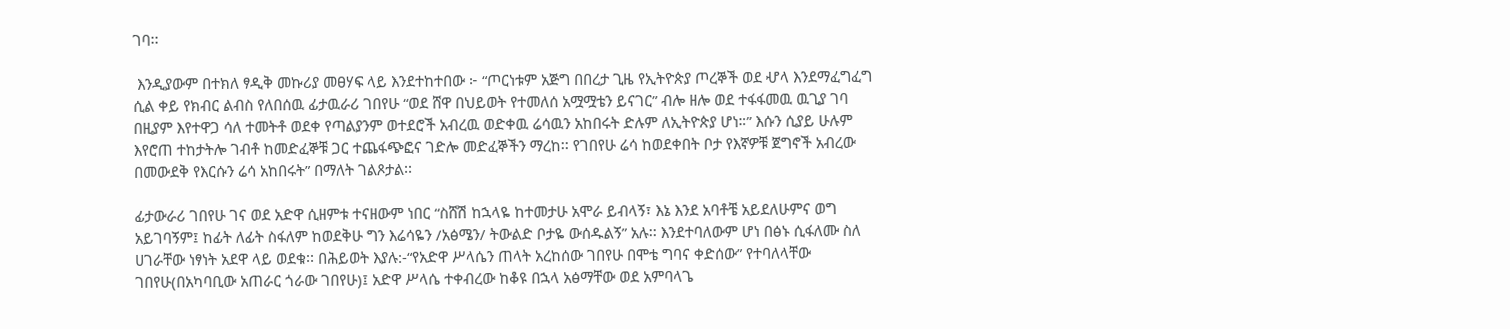ገባ፡፡

 እንዲያውም በተክለ ፃዲቅ መኩሪያ መፀሃፍ ላይ እንደተከተበው ፦ “ጦርነቱም አጅግ በበረታ ጊዜ የኢትዮጵያ ጦረኞች ወደ ሇላ እንደማፈግፈግ ሲል ቀይ የክብር ልብስ የለበሰዉ ፊታዉራሪ ገበየሁ “ወደ ሸዋ በህይወት የተመለሰ አሟሟቴን ይናገር” ብሎ ዘሎ ወደ ተፋፋመዉ ዉጊያ ገባ በዚያም እየተዋጋ ሳለ ተመትቶ ወደቀ የጣልያንም ወተደሮች አብረዉ ወድቀዉ ሬሳዉን አከበሩት ድሉም ለኢትዮጵያ ሆነ።” እሱን ሲያይ ሁሉም እየሮጠ ተከታትሎ ገብቶ ከመድፈኞቹ ጋር ተጨፋጭፎና ገድሎ መድፈኞችን ማረከ፡፡ የገበየሁ ሬሳ ከወደቀበት ቦታ የእኛዎቹ ጀግኖች አብረው በመውደቅ የእርሱን ሬሳ አከበሩት” በማለት ገልጾታል፡፡

ፊታውራሪ ገበየሁ ገና ወደ አድዋ ሲዘምቱ ተናዘውም ነበር “ስሸሽ ከኋላዬ ከተመታሁ አሞራ ይብላኝ፣ እኔ እንደ አባቶቼ አይደለሁምና ወግ አይገባኝም፤ ከፊት ለፊት ስፋለም ከወደቅሁ ግን እሬሳዬን /አፅሜን/ ትውልድ ቦታዬ ውሰዱልኝ” አሉ፡፡ እንደተባለውም ሆነ በፅኑ ሲፋለሙ ስለ ሀገራቸው ነፃነት አደዋ ላይ ወደቁ፡፡ በሕይወት እያሉ:-“የአድዋ ሥላሴን ጠላት አረከሰው ገበየሁ በሞቴ ግባና ቀድሰው” የተባለላቸው ገበየሁ(በአካባቢው አጠራር ጎራው ገበየሁ)፤ አድዋ ሥላሴ ተቀብረው ከቆዩ በኋላ አፅማቸው ወደ አምባላጌ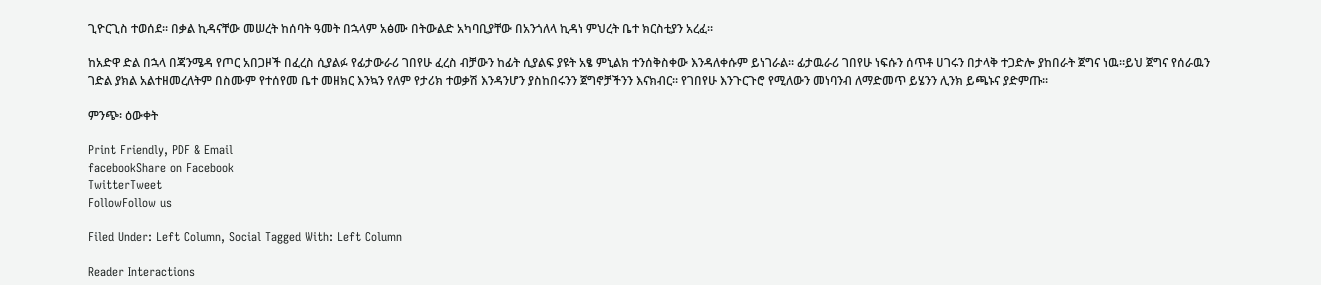ጊዮርጊስ ተወሰደ፡፡ በቃል ኪዳናቸው መሠረት ከሰባት ዓመት በኋላም አፅሙ በትውልድ አካባቢያቸው በአንጎለላ ኪዳነ ምህረት ቤተ ክርስቲያን አረፈ፡፡

ከአድዋ ድል በኋላ በጃንሜዳ የጦር አበጋዞች በፈረስ ሲያልፉ የፊታውራሪ ገበየሁ ፈረስ ብቻውን ከፊት ሲያልፍ ያዩት አፄ ምኒልክ ተንሰቅስቀው እንዳለቀሱም ይነገራል፡፡ ፊታዉራሪ ገበየሁ ነፍሱን ሰጥቶ ሀገሩን በታላቅ ተጋድሎ ያከበራት ጀግና ነዉ።ይህ ጀግና የሰራዉን ገድል ያክል አልተዘመረለትም በስሙም የተሰየመ ቤተ መዘክር እንኳን የለም የታሪክ ተወቃሽ እንዳንሆን ያስከበሩንን ጀግኖቻችንን እናክብር። የገበየሁ እንጉርጉሮ የሚለውን መነባንብ ለማድመጥ ይሄንን ሊንክ ይጫኑና ያድምጡ።

ምንጭ፡ ዕውቀት

Print Friendly, PDF & Email
facebookShare on Facebook
TwitterTweet
FollowFollow us

Filed Under: Left Column, Social Tagged With: Left Column

Reader Interactions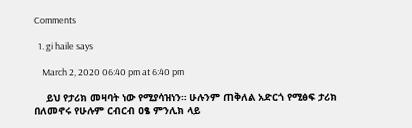Comments

  1. gi haile says

    March 2, 2020 06:40 pm at 6:40 pm

    ይህ የታሪክ መዛባት ነው የሚያሳዝነን። ሁሉንም ጠቅለል አድርጎ የሚፅፍ ታሪክ በለመኖሩ የሁሉም ርብርብ ዐፄ ምንሊክ ላይ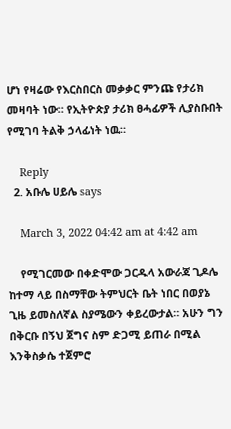ሆነ የዛሬው የእርስበርስ መቃቃር ምንጩ የታሪክ መዛባት ነው። የኢትዮጵያ ታሪክ ፀሓፊዎች ሊያስቡበት የሚገባ ትልቅ ኃላፊነት ነዉ።

    Reply
  2. አቡሌ ሀይሌ says

    March 3, 2022 04:42 am at 4:42 am

    የሚገርመው በቀድሞው ጋርዱላ አውራጃ ጊዶሌ ከተማ ላይ በስማቸው ትምህርት ቤት ነበር በወያኔ ጊዜ ይመስለኛል ስያሜውን ቀይረውታል። አሁን ግን በቅርቡ በኝህ ጀግና ስም ድጋሚ ይጠራ በሚል እንቅስቃሴ ተጀምሮ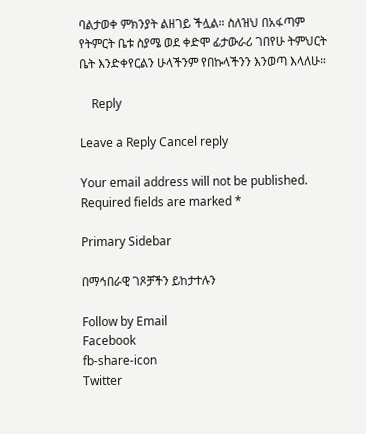ባልታወቀ ምክንያት ልዘገይ ችሏል። ስለዝህ በአፋጣም የትምርት ቤቱ ስያሜ ወደ ቀድሞ ፊታውራሪ ገበየሁ ትምህርት ቤት እንድቀየርልን ሁላችንም የበኩላችንን እንወጣ እላለሁ።

    Reply

Leave a Reply Cancel reply

Your email address will not be published. Required fields are marked *

Primary Sidebar

በማኅበራዊ ገጾቻችን ይከታተሉን

Follow by Email
Facebook
fb-share-icon
Twitter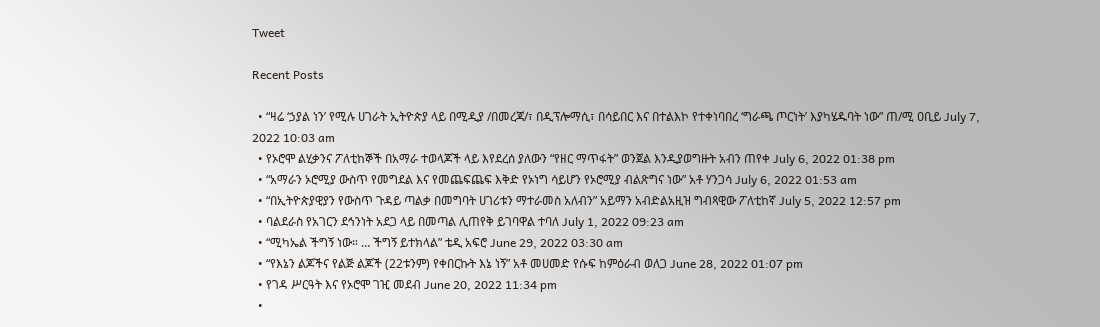Tweet

Recent Posts

  • “ዛሬ ‘ኃያል ነን’ የሚሉ ሀገራት ኢትዮጵያ ላይ በሚዲያ /በመረጃ/፣ በዲፕሎማሲ፣ በሳይበር እና በተልእኮ የተቀነባበረ ‘ግራጫ ጦርነት’ እያካሄዱባት ነው” ጠ/ሚ ዐቢይ July 7, 2022 10:03 am
  • የኦሮሞ ልሂቃንና ፖለቲከኞች በአማራ ተወላጆች ላይ እየደረሰ ያለውን “የዘር ማጥፋት” ወንጀል እንዲያወግዙት አብን ጠየቀ July 6, 2022 01:38 pm
  • “አማራን ኦሮሚያ ውስጥ የመግደል እና የመጨፍጨፍ እቅድ የኦነግ ሳይሆን የኦሮሚያ ብልጽግና ነው” አቶ ሃንጋሳ July 6, 2022 01:53 am
  • “በኢትዮጵያዊያን የውስጥ ጉዳይ ጣልቃ በመግባት ሀገሪቱን ማተራመስ አለብን” አይማን አብድልአዚዝ ግብጻዊው ፖለቲከኛ July 5, 2022 12:57 pm
  • ባልደራስ የአገርን ደኅንነት አደጋ ላይ በመጣል ሊጠየቅ ይገባዋል ተባለ July 1, 2022 09:23 am
  • “ሚካኤል ችግኝ ነው። … ችግኝ ይተክላል” ቴዲ አፍሮ June 29, 2022 03:30 am
  • “የእኔን ልጆችና የልጅ ልጆች (22ቱንም) የቀበርኩት እኔ ነኝ” አቶ መሀመድ የሱፍ ከምዕራብ ወለጋ June 28, 2022 01:07 pm
  • የገዳ ሥርዓት እና የኦሮሞ ገዢ መደብ June 20, 2022 11:34 pm
  •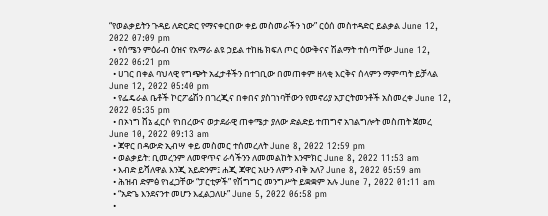“የወልቃይትን ጉዳይ ለድርድር የማናቀርበው ቀይ መስመራችን ነው” ርዕሰ መስተዳድር ይልቃል June 12, 2022 07:09 pm
  • የሰሜን ምዕራብ ዕዝና የአማራ ልዩ ኃይል ተከዜ ክፍለ ጦር ዕውቅናና ሽልማት ተሰጣቸው June 12, 2022 06:21 pm
  • ሀገር በቀል ባህላዊ የግጭት አፈታቶችን በተገቢው በመጠቀም ዘላቂ እርቅና ሰላምን ማምጣት ይቻላል June 12, 2022 05:40 pm
  • የፌዴራል ቤቶች ኮርፖሬሽን በገረጂና በቀበና ያስገነባቸውን የመኖሪያ አፓርትመንቶች አስመረቀ June 12, 2022 05:35 pm
  • በኦነግ ሸኔ ፈርሶ የነበረውና ወታደራዊ ጠቀሜታ ያለው ድልድይ ተጠግኖ አገልግሎት መስጠት ጀመረ June 10, 2022 09:13 am
  • ጃዋር በዳውድ ኢብሣ ቀይ መስመር ተሰመረለት June 8, 2022 12:59 pm
  • ወልቃይት: ቢመረንም ለመዋጥና ራሳችንን ለመመልከት እንሞክር June 8, 2022 11:53 am
  • እብድ ይሻለዋል እንጂ አይድንም፤ ሐጂ ጃዋር አሁን ለምን ብቅ አለ? June 8, 2022 05:59 am
  • ሕዝብ ድምፅ የነፈጋቸው “ፓርቲዎች” የሽግግር መንግሥት ይቋቋም አሉ June 7, 2022 01:11 am
  • “አድጌ እንደናንተ መሆን እፈልጋለሁ” June 5, 2022 06:58 pm
  •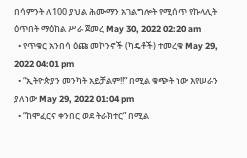በሳምንት ለ100 ያህል ሕሙማን አገልግሎት የሚሰጥ የኩላሊት ዕጥበት ማዕከል ሥራ ጀመረ May 30, 2022 02:20 am
  • የጥቁር አንበሳ ዕጩ መኮንኖች (ካዴቶች) ተመረቁ May 29, 2022 04:01 pm
  • “ኢትዮጵያን መንካት አይቻልም!!” በሚል ቁጭት ነው እየሠራን ያለነው May 29, 2022 01:04 pm
  • “ከሞፈርና ቀንበር ወደ ትራክተር” በሚል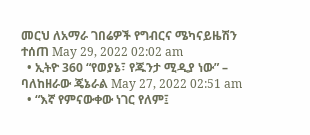መርህ ለአማራ ገበሬዎች የግብርና ሜካናይዜሽን ተሰጠ May 29, 2022 02:02 am
  • ኢትዮ 360 “የወያኔ፣ የጁንታ ሚዲያ ነው” – ባለከዘራው ጄኔራል May 27, 2022 02:51 am
  • “እኛ የምናውቀው ነገር የለም፤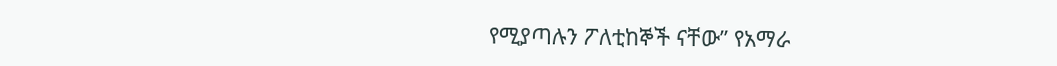የሚያጣሉን ፖለቲከኞች ናቸው” የአማራ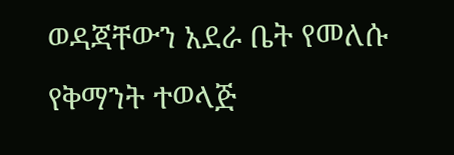ወዳጃቸውን አደራ ቤት የመለሱ የቅማንት ተወላጅ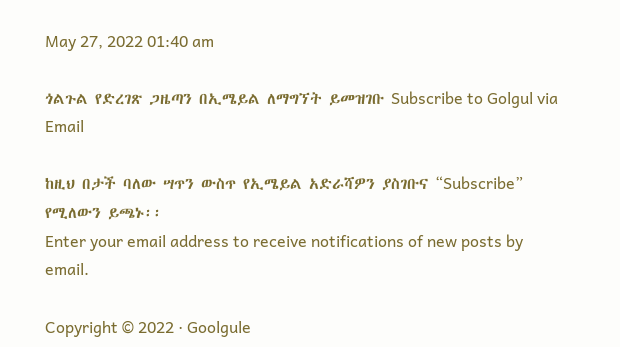May 27, 2022 01:40 am

ጎልጉል የድረገጽ ጋዜጣን በኢሜይል ለማግኘት ይመዝገቡ Subscribe to Golgul via Email

ከዚህ በታች ባለው ሣጥን ውስጥ የኢሜይል አድራሻዎን ያስገቡና “Subscribe” የሚለውን ይጫኑ፡፡
Enter your email address to receive notifications of new posts by email.

Copyright © 2022 · Goolgule